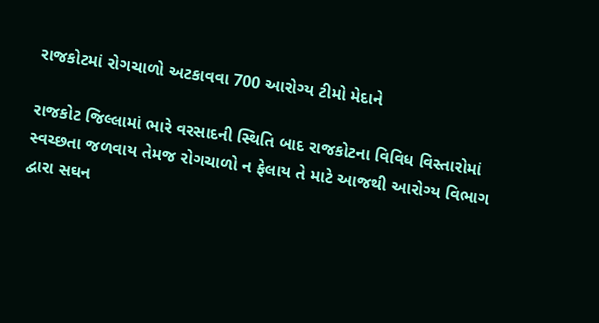રાજકોટમાં રોગચાળો અટકાવવા 700 આરોગ્ય ટીમો મેદાને

રાજકોટ જિલ્લામાં ભારે વરસાદની સ્થિતિ બાદ રાજકોટના વિવિધ વિસ્તારોમાં સ્વચ્છતા જળવાય તેમજ રોગચાળો ન ફેલાય તે માટે આજથી આરોગ્ય વિભાગ દ્વારા સઘન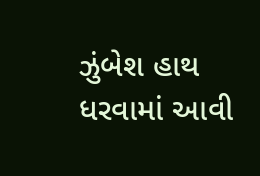ઝુંબેશ હાથ ધરવામાં આવી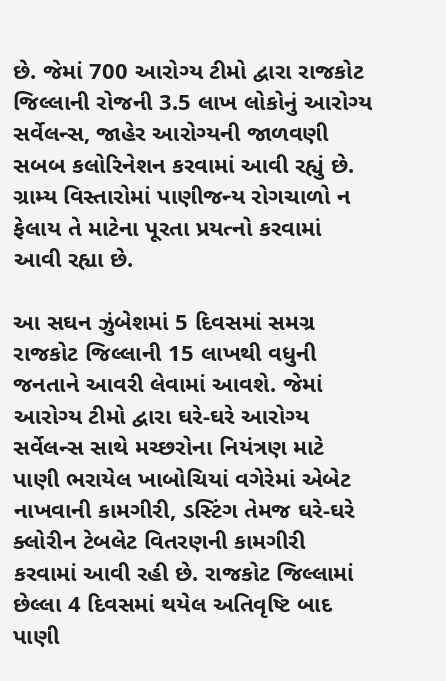છે. જેમાં 700 આરોગ્ય ટીમો દ્વારા રાજકોટ જિલ્લાની રોજની 3.5 લાખ લોકોનું આરોગ્ય સર્વેલન્સ, જાહેર આરોગ્યની જાળવણી સબબ કલોરિનેશન કરવામાં આવી રહ્યું છે. ગ્રામ્ય વિસ્તારોમાં પાણીજન્ય રોગચાળો ન ફેલાય તે માટેના પૂરતા પ્રયત્નો કરવામાં આવી રહ્યા છે.

આ સઘન ઝુંબેશમાં 5 દિવસમાં સમગ્ર રાજકોટ જિલ્લાની 15 લાખથી વધુની જનતાને આવરી લેવામાં આવશે. જેમાં આરોગ્ય ટીમો દ્વારા ઘરે-ઘરે આરોગ્ય સર્વેલન્સ સાથે મચ્છરોના નિયંત્રણ માટે પાણી ભરાયેલ ખાબોચિયાં વગેરેમાં એબેટ નાખવાની કામગીરી, ડસ્ટિંગ તેમજ ઘરે-ઘરે ક્લોરીન ટેબલેટ વિતરણની કામગીરી કરવામાં આવી રહી છે. રાજકોટ જિલ્લામાં છેલ્લા 4 દિવસમાં થયેલ અતિવૃષ્ટિ બાદ પાણી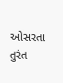ઓસરતા તુરંત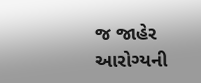જ જાહેર આરોગ્યની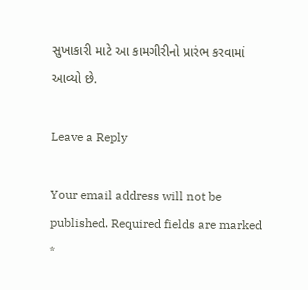સુખાકારી માટે આ કામગીરીનો પ્રારંભ કરવામાં આવ્યો છે.

Leave a Reply

Your email address will not be published. Required fields are marked *